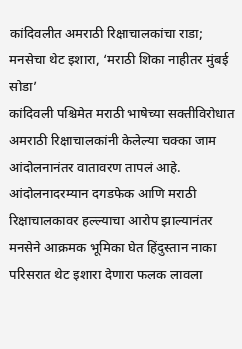कांदिवलीत अमराठी रिक्षाचालकांचा राडा; मनसेचा थेट इशारा, ‘मराठी शिका नाहीतर मुंबई सोडा’
कांदिवली पश्चिमेत मराठी भाषेच्या सक्तीविरोधात अमराठी रिक्षाचालकांनी केलेल्या चक्का जाम आंदोलनानंतर वातावरण तापलं आहे. आंदोलनादरम्यान दगडफेक आणि मराठी रिक्षाचालकावर हल्ल्याचा आरोप झाल्यानंतर मनसेने आक्रमक भूमिका घेत हिंदुस्तान नाका परिसरात थेट इशारा देणारा फलक लावला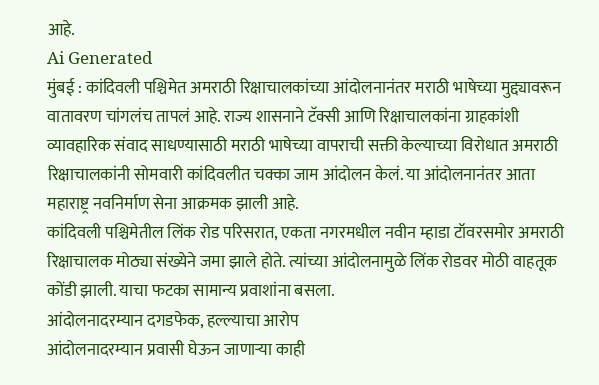आहे.
Ai Generated
मुंबई : कांदिवली पश्चिमेत अमराठी रिक्षाचालकांच्या आंदोलनानंतर मराठी भाषेच्या मुद्द्यावरून वातावरण चांगलंच तापलं आहे. राज्य शासनाने टॅक्सी आणि रिक्षाचालकांना ग्राहकांशी व्यावहारिक संवाद साधण्यासाठी मराठी भाषेच्या वापराची सक्ती केल्याच्या विरोधात अमराठी रिक्षाचालकांनी सोमवारी कांदिवलीत चक्का जाम आंदोलन केलं. या आंदोलनानंतर आता महाराष्ट्र नवनिर्माण सेना आक्रमक झाली आहे.
कांदिवली पश्चिमेतील लिंक रोड परिसरात, एकता नगरमधील नवीन म्हाडा टॉवरसमोर अमराठी रिक्षाचालक मोठ्या संख्येने जमा झाले होते. त्यांच्या आंदोलनामुळे लिंक रोडवर मोठी वाहतूक कोंडी झाली. याचा फटका सामान्य प्रवाशांना बसला.
आंदोलनादरम्यान दगडफेक, हल्ल्याचा आरोप
आंदोलनादरम्यान प्रवासी घेऊन जाणाऱ्या काही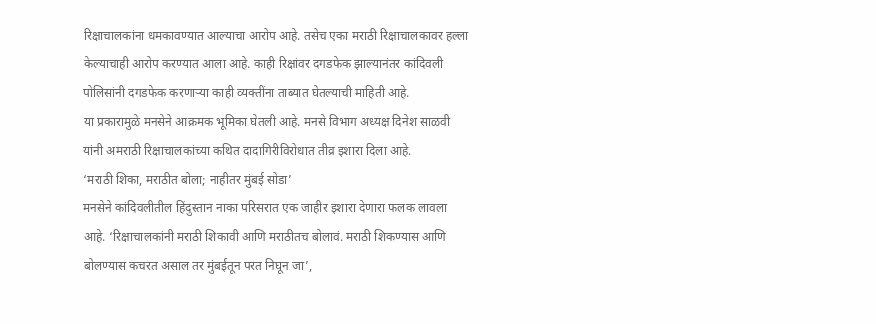रिक्षाचालकांना धमकावण्यात आल्याचा आरोप आहे. तसेच एका मराठी रिक्षाचालकावर हल्ला केल्याचाही आरोप करण्यात आला आहे. काही रिक्षांवर दगडफेक झाल्यानंतर कांदिवली पोलिसांनी दगडफेक करणाऱ्या काही व्यक्तींना ताब्यात घेतल्याची माहिती आहे.
या प्रकारामुळे मनसेने आक्रमक भूमिका घेतली आहे. मनसे विभाग अध्यक्ष दिनेश साळवी यांनी अमराठी रिक्षाचालकांच्या कथित दादागिरीविरोधात तीव्र इशारा दिला आहे.
‘मराठी शिका, मराठीत बोला; नाहीतर मुंबई सोडा’
मनसेने कांदिवलीतील हिंदुस्तान नाका परिसरात एक जाहीर इशारा देणारा फलक लावला आहे. ‘रिक्षाचालकांनी मराठी शिकावी आणि मराठीतच बोलावं. मराठी शिकण्यास आणि बोलण्यास कचरत असाल तर मुंबईतून परत निघून जा’,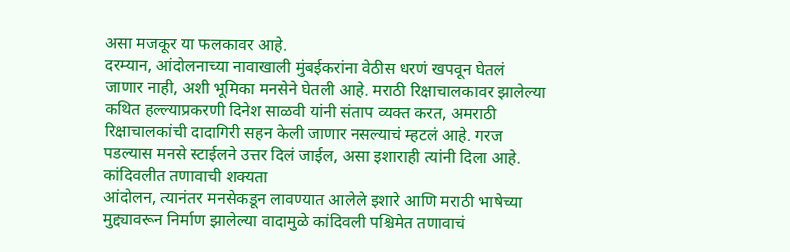असा मजकूर या फलकावर आहे.
दरम्यान, आंदोलनाच्या नावाखाली मुंबईकरांना वेठीस धरणं खपवून घेतलं जाणार नाही, अशी भूमिका मनसेने घेतली आहे. मराठी रिक्षाचालकावर झालेल्या कथित हल्ल्याप्रकरणी दिनेश साळवी यांनी संताप व्यक्त करत, अमराठी रिक्षाचालकांची दादागिरी सहन केली जाणार नसल्याचं म्हटलं आहे. गरज पडल्यास मनसे स्टाईलने उत्तर दिलं जाईल, असा इशाराही त्यांनी दिला आहे.
कांदिवलीत तणावाची शक्यता
आंदोलन, त्यानंतर मनसेकडून लावण्यात आलेले इशारे आणि मराठी भाषेच्या मुद्द्यावरून निर्माण झालेल्या वादामुळे कांदिवली पश्चिमेत तणावाचं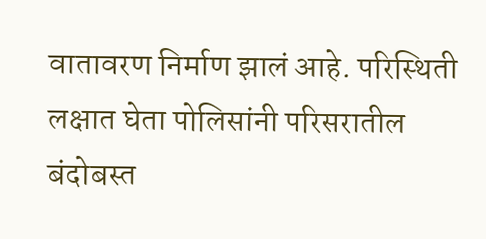वातावरण निर्माण झालं आहे. परिस्थिती लक्षात घेता पोलिसांनी परिसरातील बंदोबस्त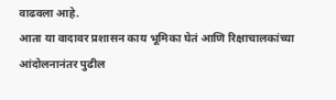वाढवला आहे.
आता या वादावर प्रशासन काय भूमिका घेतं आणि रिक्षाचालकांच्या आंदोलनानंतर पुढील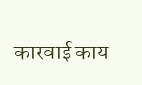कारवाई काय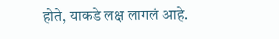होते, याकडे लक्ष लागलं आहे.